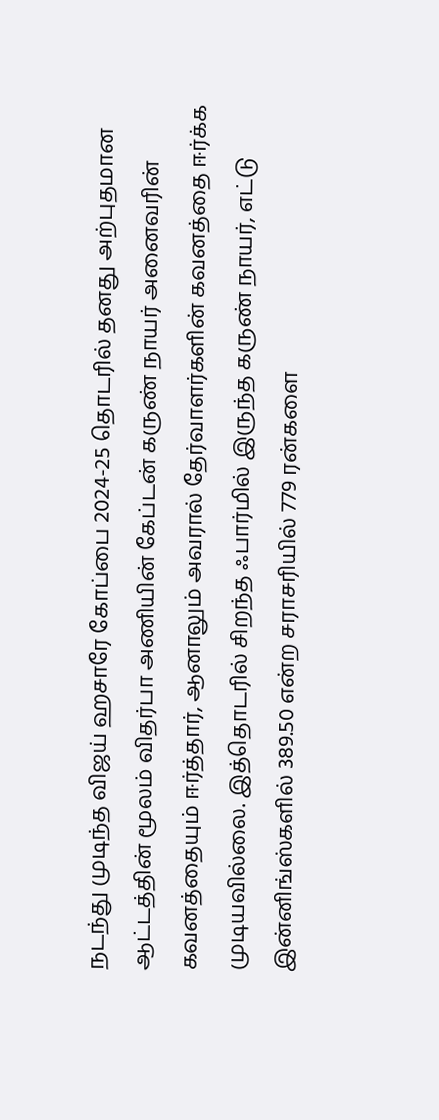நடந்து முடிந்த விஜய் ஹசாரே கோப்பை 2024-25 தொடரில் தனது அற்புதமான ஆட்டத்தின் மூலம் விதர்பா அணியின் கேப்டன் கருண் நாயர் அனைவரின் கவனத்தையும் ஈர்த்தார், ஆனாலும் அவரால் தேர்வாளர்களின் கவனத்தை ஈர்க்க முடியவில்லை. இத்தொடரில் சிறந்த ஃபார்மில் இருந்த கருண் நாயர், எட்டு இன்னிங்ஸ்களில் 389.50 என்ற சராசரியில் 779 ரன்களை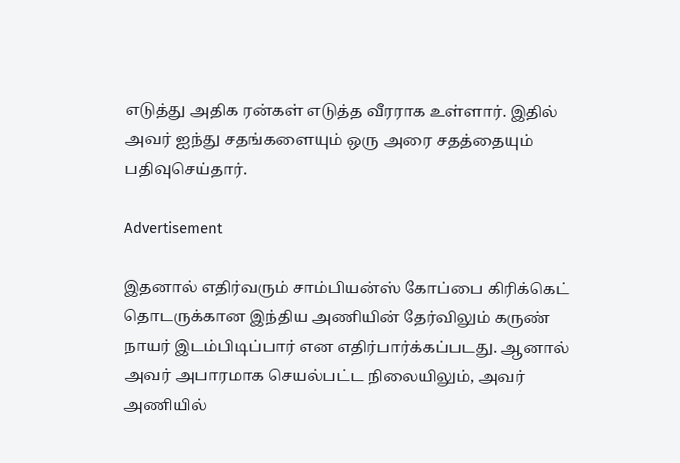எடுத்து அதிக ரன்கள் எடுத்த வீரராக உள்ளார். இதில் அவர் ஐந்து சதங்களையும் ஒரு அரை சதத்தையும் பதிவுசெய்தார்.

Advertisement

இதனால் எதிர்வரும் சாம்பியன்ஸ் கோப்பை கிரிக்கெட் தொடருக்கான இந்திய அணியின் தேர்விலும் கருண் நாயர் இடம்பிடிப்பார் என எதிர்பார்க்கப்படது. ஆனால் அவர் அபாரமாக செயல்பட்ட நிலையிலும், அவர் அணியில்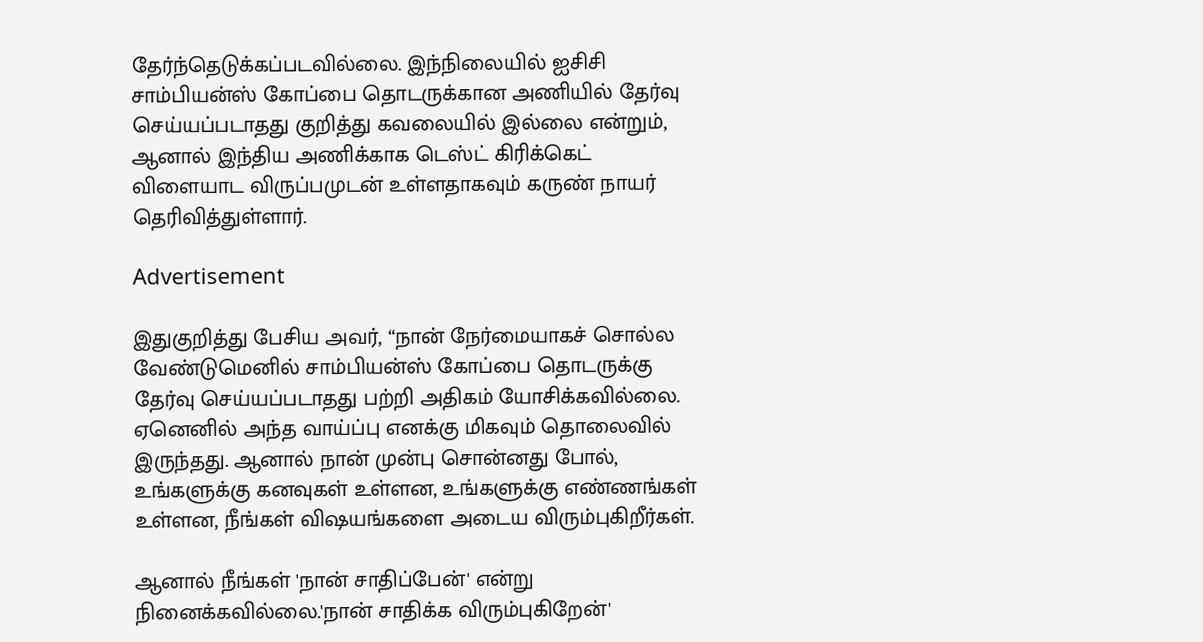தேர்ந்தெடுக்கப்படவில்லை. இந்நிலையில் ஐசிசி சாம்பியன்ஸ் கோப்பை தொடருக்கான அணியில் தேர்வு செய்யப்படாதது குறித்து கவலையில் இல்லை என்றும், ஆனால் இந்திய அணிக்காக டெஸ்ட் கிரிக்கெட் விளையாட விருப்பமுடன் உள்ளதாகவும் கருண் நாயர் தெரிவித்துள்ளார்.

Advertisement

இதுகுறித்து பேசிய அவர், “நான் நேர்மையாகச் சொல்ல வேண்டுமெனில் சாம்பியன்ஸ் கோப்பை தொடருக்கு தேர்வு செய்யப்படாதது பற்றி அதிகம் யோசிக்கவில்லை. ஏனெனில் அந்த வாய்ப்பு எனக்கு மிகவும் தொலைவில் இருந்தது. ஆனால் நான் முன்பு சொன்னது போல், உங்களுக்கு கனவுகள் உள்ளன, உங்களுக்கு எண்ணங்கள் உள்ளன, நீங்கள் விஷயங்களை அடைய விரும்புகிறீர்கள்.

ஆனால் நீங்கள் 'நான் சாதிப்பேன்' என்று நினைக்கவில்லை.'நான் சாதிக்க விரும்புகிறேன்'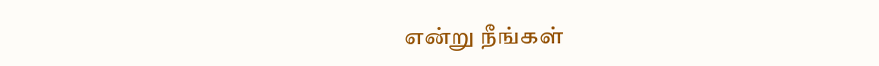என்று நீங்கள்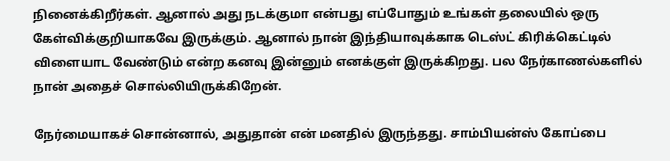நினைக்கிறீர்கள். ஆனால் அது நடக்குமா என்பது எப்போதும் உங்கள் தலையில் ஒரு கேள்விக்குறியாகவே இருக்கும். ஆனால் நான் இந்தியாவுக்காக டெஸ்ட் கிரிக்கெட்டில் விளையாட வேண்டும் என்ற கனவு இன்னும் எனக்குள் இருக்கிறது. பல நேர்காணல்களில் நான் அதைச் சொல்லியிருக்கிறேன்.

நேர்மையாகச் சொன்னால், அதுதான் என் மனதில் இருந்தது. சாம்பியன்ஸ் கோப்பை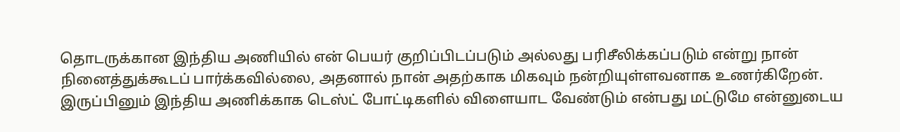தொடருக்கான இந்திய அணியில் என் பெயர் குறிப்பிடப்படும் அல்லது பரிசீலிக்கப்படும் என்று நான் நினைத்துக்கூடப் பார்க்கவில்லை, அதனால் நான் அதற்காக மிகவும் நன்றியுள்ளவனாக உணர்கிறேன். இருப்பினும் இந்திய அணிக்காக டெஸ்ட் போட்டிகளில் விளையாட வேண்டும் என்பது மட்டுமே என்னுடைய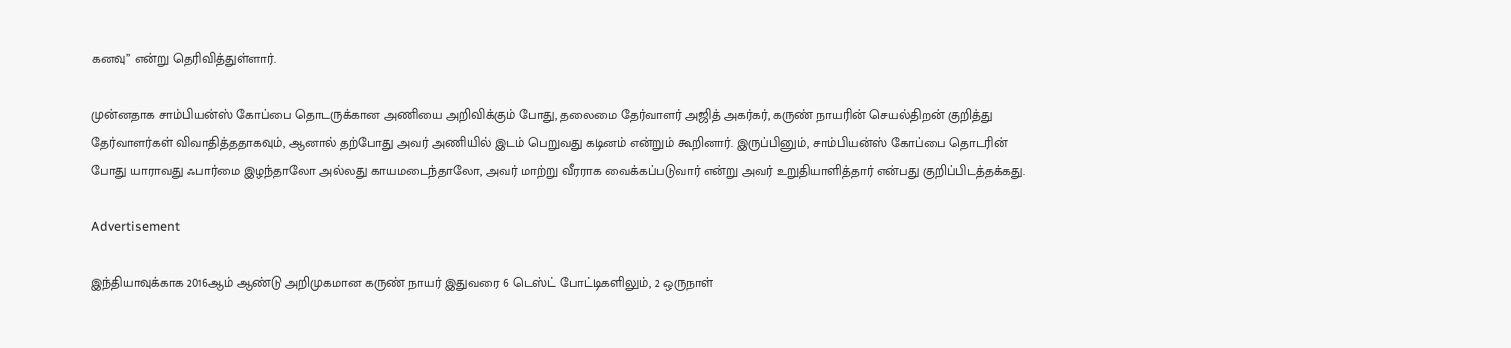கனவு” என்று தெரிவித்துள்ளார்.

முன்னதாக சாம்பியன்ஸ் கோப்பை தொடருக்கான அணியை அறிவிக்கும் போது, தலைமை தேர்வாளர் அஜித் அகர்கர், கருண் நாயரின் செயல்திறன் குறித்து தேர்வாளர்கள் விவாதித்ததாகவும், ஆனால் தற்போது அவர் அணியில் இடம் பெறுவது கடினம் என்றும் கூறினார். இருப்பினும், சாம்பியன்ஸ் கோப்பை தொடரின் போது யாராவது ஃபார்மை இழந்தாலோ அல்லது காயமடைந்தாலோ, அவர் மாற்று வீரராக வைக்கப்படுவார் என்று அவர் உறுதியாளித்தார் என்பது குறிப்பிடத்தக்கது.

Advertisement

இந்தியாவுக்காக 2016ஆம் ஆண்டு அறிமுகமான கருண் நாயர் இதுவரை 6 டெஸ்ட் போட்டிகளிலும், 2 ஒருநாள்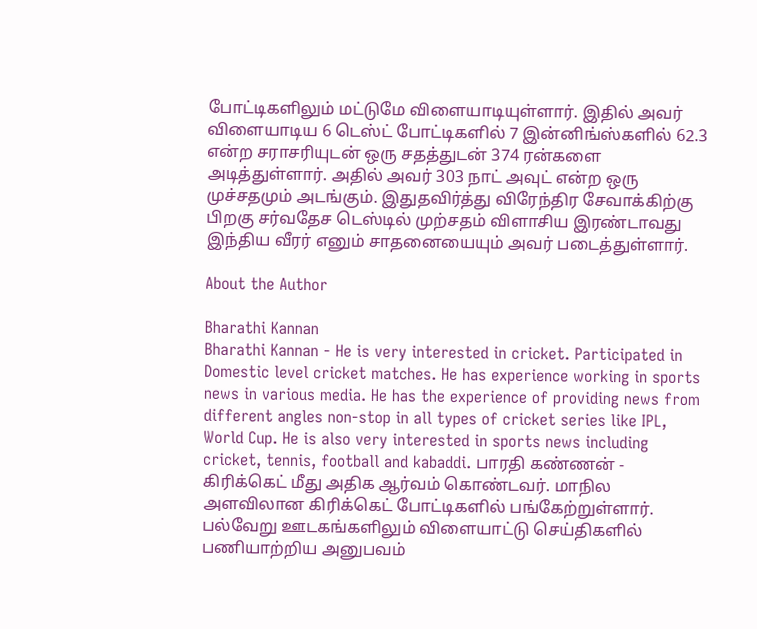போட்டிகளிலும் மட்டுமே விளையாடியுள்ளார். இதில் அவர் விளையாடிய 6 டெஸ்ட் போட்டிகளில் 7 இன்னிங்ஸ்களில் 62.3 என்ற சராசரியுடன் ஒரு சதத்துடன் 374 ரன்களை அடித்துள்ளார். அதில் அவர் 303 நாட் அவுட் என்ற ஒரு முச்சதமும் அடங்கும். இதுதவிர்த்து விரேந்திர சேவாக்கிற்கு பிறகு சர்வதேச டெஸ்டில் முற்சதம் விளாசிய இரண்டாவது இந்திய வீரர் எனும் சாதனையையும் அவர் படைத்துள்ளார்.

About the Author

Bharathi Kannan
Bharathi Kannan - He is very interested in cricket. Participated in Domestic level cricket matches. He has experience working in sports news in various media. He has the experience of providing news from different angles non-stop in all types of cricket series like IPL, World Cup. He is also very interested in sports news including cricket, tennis, football and kabaddi. பாரதி கண்ணன் - கிரிக்கெட் மீது அதிக ஆர்வம் கொண்டவர். மாநில அளவிலான கிரிக்கெட் போட்டிகளில் பங்கேற்றுள்ளார். பல்வேறு ஊடகங்களிலும் விளையாட்டு செய்திகளில் பணியாற்றிய அனுபவம்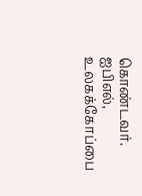கொண்டவர். ஐபிஎல், உலகக்கோப்பை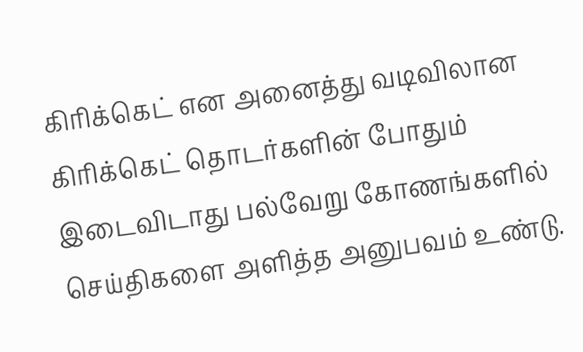கிரிக்கெட் என அனைத்து வடிவிலான கிரிக்கெட் தொடர்களின் போதும் இடைவிடாது பல்வேறு கோணங்களில் செய்திகளை அளித்த அனுபவம் உண்டு.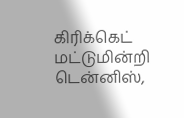கிரிக்கெட் மட்டுமின்றி டென்னிஸ்,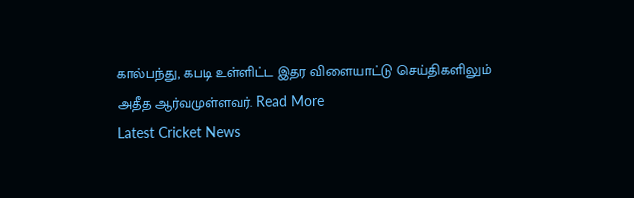கால்பந்து, கபடி உள்ளிட்ட இதர விளையாட்டு செய்திகளிலும் அதீத ஆர்வமுள்ளவர். Read More
Latest Cricket News